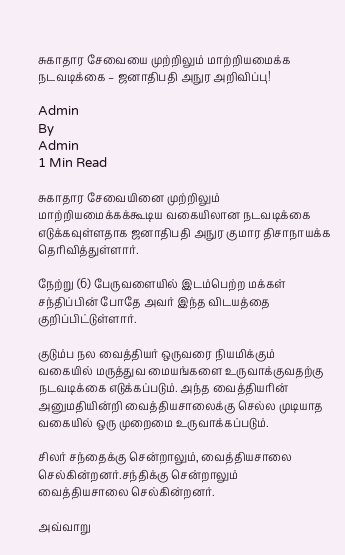சுகாதார சேவையை முற்றிலும் மாற்றியமைக்க நடவடிக்கை – ஜனாதிபதி அநுர அறிவிப்பு!

Admin
By
Admin
1 Min Read

சுகாதார சேவையினை முற்றிலும் மாற்றியமைக்கக்கூடிய வகையிலான நடவடிக்கை எடுக்கவுள்ளதாக ஜனாதிபதி அநுர குமார திசாநாயக்க தெரிவித்துள்ளார்.

நேற்று (6) பேருவளையில் இடம்பெற்ற மக்கள் சந்திப்பின் போதே அவர் இந்த விடயத்தை குறிப்பிட்டுள்ளார்.

குடும்ப நல வைத்தியர் ஒருவரை நியமிக்கும் வகையில் மருத்துவ மையங்களை உருவாக்குவதற்கு நடவடிக்கை எடுக்கப்படும். அந்த வைத்தியரின் அனுமதியின்றி வைத்தியசாலைக்கு செல்ல முடியாத வகையில் ஒரு முறைமை உருவாக்கப்படும்.

சிலர் சந்தைக்கு சென்றாலும், வைத்தியசாலை செல்கின்றனர்.சந்திக்கு சென்றாலும் வைத்தியசாலை செல்கின்றனர்.

அவ்வாறு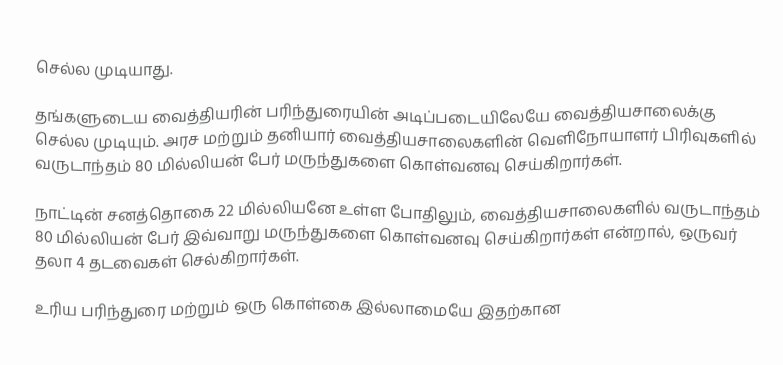செல்ல முடியாது.

தங்களுடைய வைத்தியரின் பரிந்துரையின் அடிப்படையிலேயே வைத்தியசாலைக்கு செல்ல முடியும். அரச மற்றும் தனியார் வைத்தியசாலைகளின் வௌிநோயாளர் பிரிவுகளில் வருடாந்தம் 80 மில்லியன் பேர் மருந்துகளை கொள்வனவு செய்கிறார்கள்.

நாட்டின் சனத்தொகை 22 மில்லியனே உள்ள போதிலும், வைத்தியசாலைகளில் வருடாந்தம் 80 மில்லியன் பேர் இவ்வாறு மருந்துகளை கொள்வனவு செய்கிறார்கள் என்றால், ஒருவர் தலா 4 தடவைகள் செல்கிறார்கள்.

உரிய பரிந்துரை மற்றும் ஒரு கொள்கை இல்லாமையே இதற்கான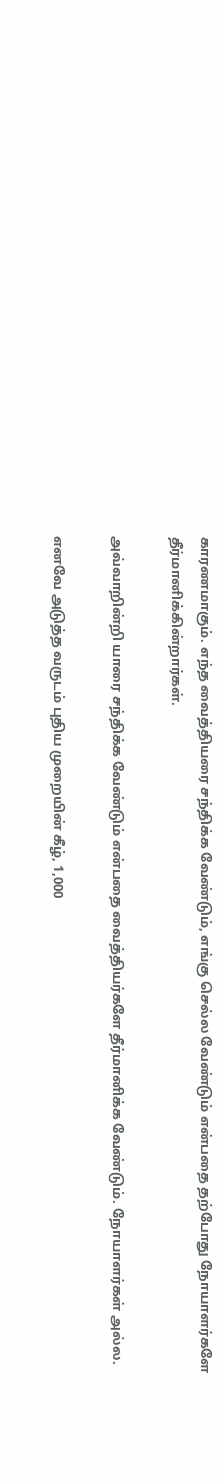காரணமாகும். எந்த வைத்தியரை சந்திக்க வேண்டும், எங்கு செல்ல வேண்டும் என்பதை தற்போது நோயாளர்களே தீர்மானிக்கின்றார்கள்.

அவ்வாறின்றி யாரை சந்திக்க வேண்டும் என்பதை வைத்தியர்களே தீர்மானிக்க வேண்டும். நோயாளர்கள் அல்ல.

எனவே அடுத்த வருடம் புதிய முறையின் கீழ், 1,000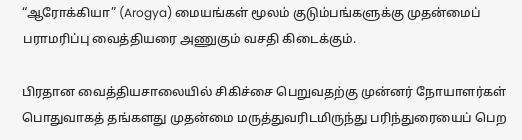“ஆரோக்கியா” (Arogya) மையங்கள் மூலம் குடும்பங்களுக்கு முதன்மைப் பராமரிப்பு வைத்தியரை அணுகும் வசதி கிடைக்கும்.

பிரதான வைத்தியசாலையில் சிகிச்சை பெறுவதற்கு முன்னர் நோயாளர்கள் பொதுவாகத் தங்களது முதன்மை மருத்துவரிடமிருந்து பரிந்துரையைப் பெற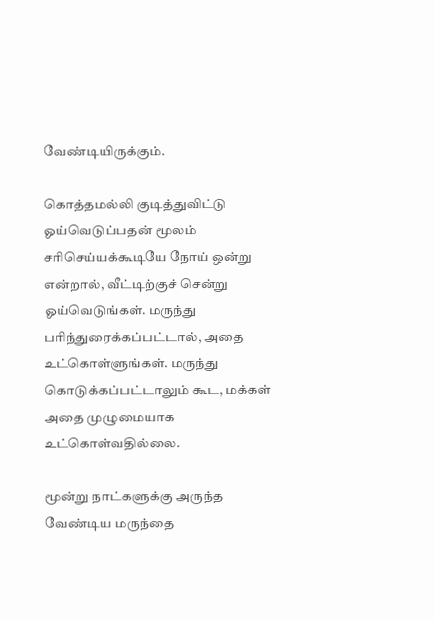வேண்டியிருக்கும்.

கொத்தமல்லி குடித்துவிட்டு ஓய்வெடுப்பதன் மூலம் சரிசெய்யக்கூடியே நோய் ஒன்று என்றால், வீட்டிற்குச் சென்று ஓய்வெடுங்கள். மருந்து பரிந்துரைக்கப்பட்டால், அதை உட்கொள்ளுங்கள். மருந்து கொடுக்கப்பட்டாலும் கூட, மக்கள் அதை முழுமையாக உட்கொள்வதில்லை.

மூன்று நாட்களுக்கு அருந்த வேண்டிய மருந்தை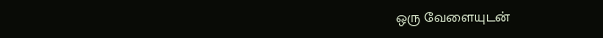ஒரு வேளையுடன்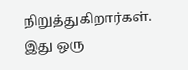நிறுத்துகிறார்கள். இது ஒரு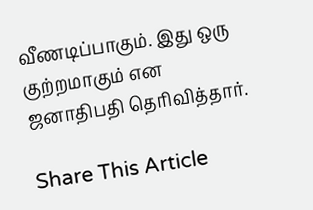வீணடிப்பாகும். இது ஒரு குற்றமாகும் என ஜனாதிபதி தெரிவித்தார்.

Share This Article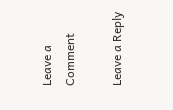Leave a Comment

Leave a Reply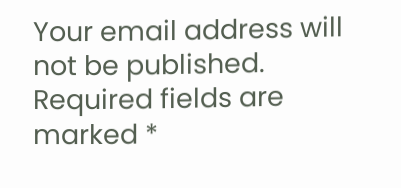Your email address will not be published. Required fields are marked *